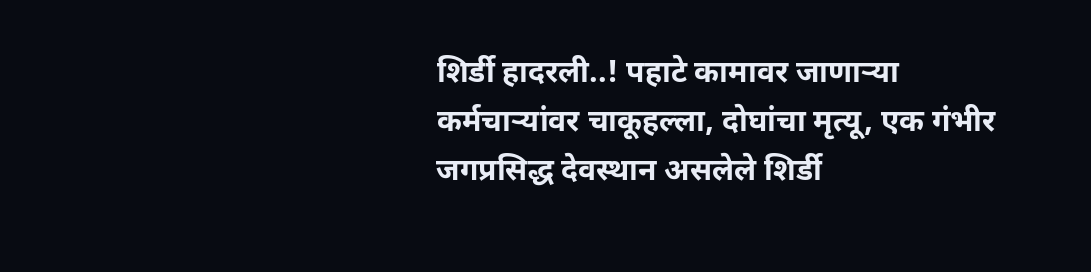शिर्डी हादरली..! पहाटे कामावर जाणाऱ्या कर्मचाऱ्यांवर चाकूहल्ला, दोघांचा मृत्यू, एक गंभीर
जगप्रसिद्ध देवस्थान असलेले शिर्डी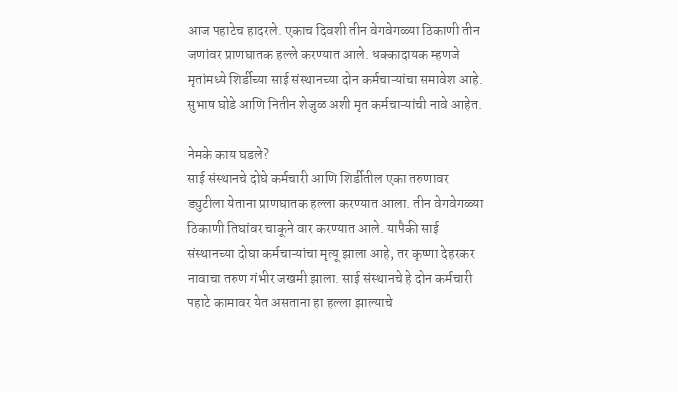आज पहाटेच हादरले. एकाच दिवशी तीन वेगवेगळ्या ठिकाणी तीन जणांवर प्राणघातक हल्ले करण्यात आले. धक्कादायक म्हणजे मृतांमध्ये शिर्डीच्या साई संस्थानच्या दोन कर्मचाऱ्यांचा समावेश आहे. सुभाष घोडे आणि नितीन शेजुळ अशी मृत कर्मचाऱ्यांची नावे आहेत.

नेमके काय घडले?
साई संस्थानचे दोघे कर्मचारी आणि शिर्डीतील एका तरुणावर ड्युटीला येताना प्राणघातक हल्ला करण्यात आला. तीन वेगवेगळ्या ठिकाणी तिघांवर चाकूने वार करण्यात आले. यापैकी साई संस्थानच्या दोघा कर्मचाऱ्यांचा मृत्यू झाला आहे, तर कृष्णा देहरकर नावाचा तरुण गंभीर जखमी झाला. साई संस्थानचे हे दोन कर्मचारी पहाटे कामावर येत असताना हा हल्ला झाल्याचे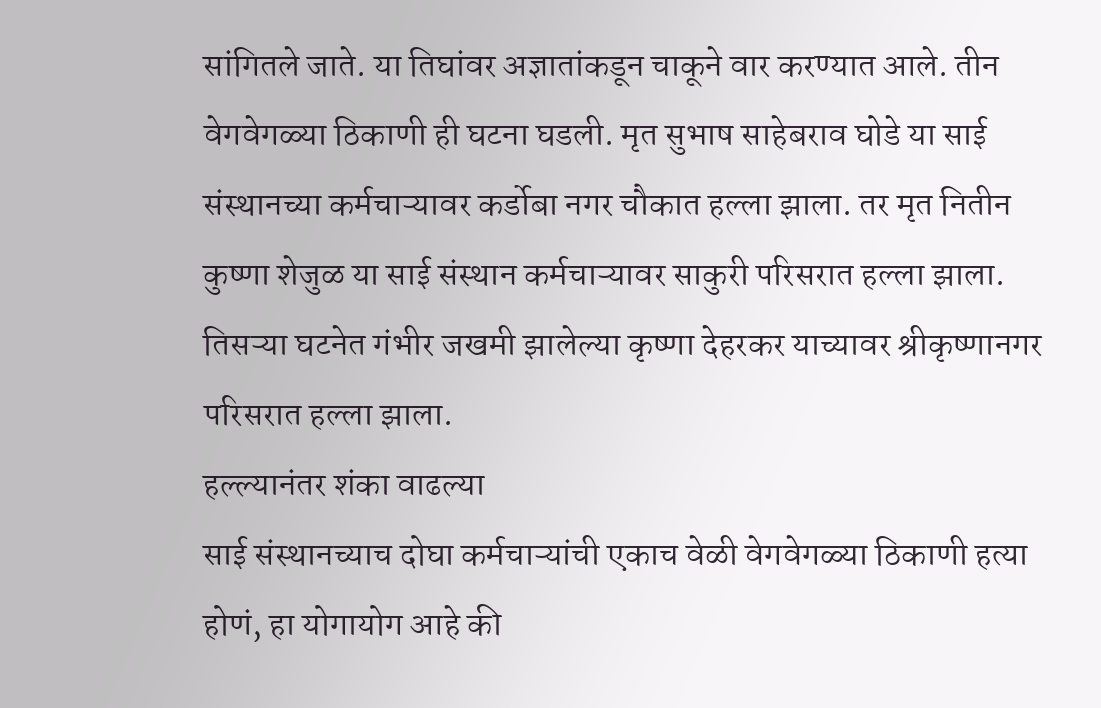सांगितले जाते. या तिघांवर अज्ञातांकडून चाकूने वार करण्यात आले. तीन वेगवेगळ्या ठिकाणी ही घटना घडली. मृत सुभाष साहेबराव घोडे या साई संस्थानच्या कर्मचाऱ्यावर कर्डोबा नगर चौकात हल्ला झाला. तर मृत नितीन कुष्णा शेजुळ या साई संस्थान कर्मचाऱ्यावर साकुरी परिसरात हल्ला झाला. तिसऱ्या घटनेत गंभीर जखमी झालेल्या कृष्णा देहरकर याच्यावर श्रीकृष्णानगर परिसरात हल्ला झाला.
हल्ल्यानंतर शंका वाढल्या
साई संस्थानच्याच दोघा कर्मचाऱ्यांची एकाच वेळी वेगवेगळ्या ठिकाणी हत्या होणं, हा योगायोग आहे की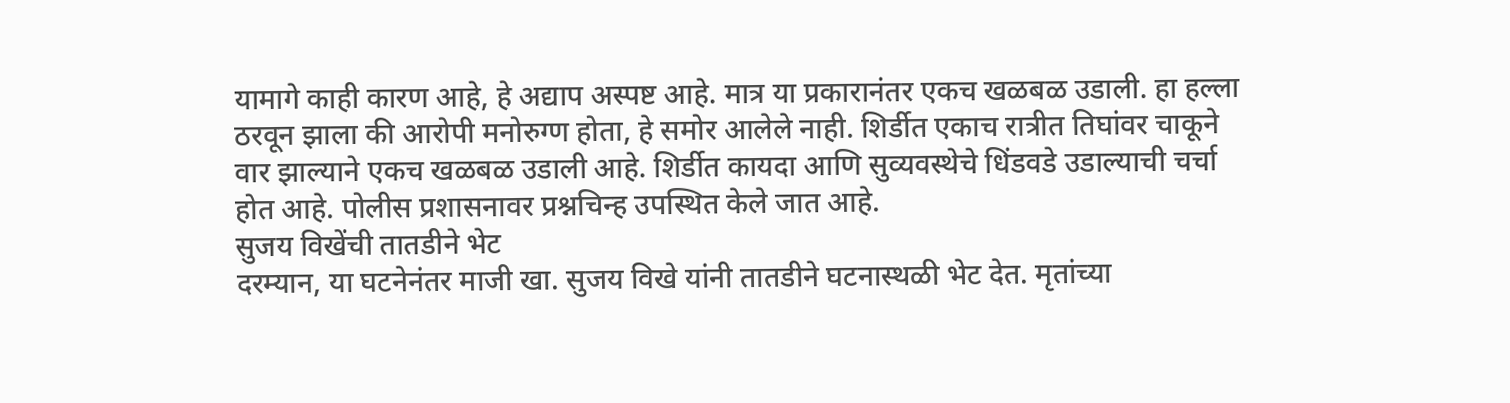यामागे काही कारण आहे, हे अद्याप अस्पष्ट आहे. मात्र या प्रकारानंतर एकच खळबळ उडाली. हा हल्ला ठरवून झाला की आरोपी मनोरुग्ण होता, हे समोर आलेले नाही. शिर्डीत एकाच रात्रीत तिघांवर चाकूने वार झाल्याने एकच खळबळ उडाली आहे. शिर्डीत कायदा आणि सुव्यवस्थेचे धिंडवडे उडाल्याची चर्चा होत आहे. पोलीस प्रशासनावर प्रश्नचिन्ह उपस्थित केले जात आहे.
सुजय विखेंची तातडीने भेट
दरम्यान, या घटनेनंतर माजी खा. सुजय विखे यांनी तातडीने घटनास्थळी भेट देत. मृतांच्या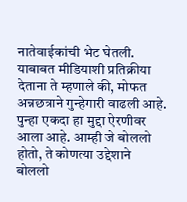नातेवाईकांची भेट घेतली. याबाबत मीडियाशी प्रतिक्रीया देताना ते म्हणाले की, मोफत अन्नछत्राने गुन्हेगारी वाढली आहे. पुन्हा एकदा हा मुद्दा ऐरणीवर आला आहे. आम्ही जे बोललो होतो, ते कोणत्या उद्देशाने बोललो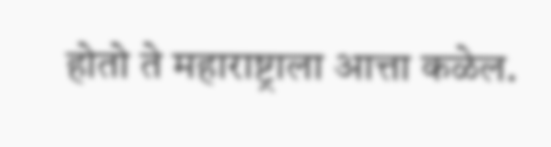होतो ते महाराष्ट्राला आत्ता कळेल.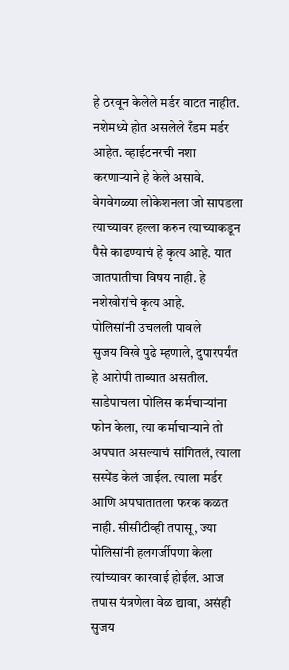हे ठरवून केलेले मर्डर वाटत नाहीत. नशेमध्ये होत असलेले रँडम मर्डर आहेत. व्हाईटनरची नशा करणाऱ्याने हे केले असावे. वेगवेगळ्या लोकेशनला जो सापडला त्याच्यावर हल्ला करुन त्याच्याकडून पैसे काढण्याचं हे कृत्य आहे. यात जातपातीचा विषय नाही. हे नशेखोरांचे कृत्य आहे.
पोलिसांनी उचलली पावले
सुजय विखे पुढे म्हणाले, दुपारपर्यंत हे आरोपी ताब्यात असतील. साडेपाचला पोलिस कर्मचाऱ्यांना फोन केला, त्या कर्माचाऱ्याने तो अपघात असल्याचं सांगितलं, त्याला सस्पेंड केलं जाईल. त्याला मर्डर आणि अपघातातला फरक कळत नाही. सीसीटीव्ही तपासू, ज्या पोलिसांनी हलगर्जीपणा केला त्यांच्यावर कारवाई होईल. आज तपास यंत्रणेला वेळ द्यावा, असंही सुजय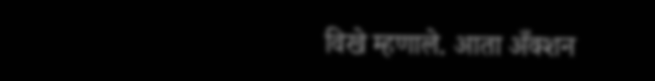विखे म्हणाले. आता अँक्शन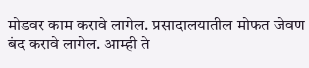मोडवर काम करावे लागेल. प्रसादालयातील मोफत जेवण बंद करावे लागेल. आम्ही ते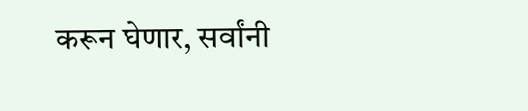करून घेणार, सर्वांनी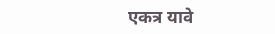एकत्र यावे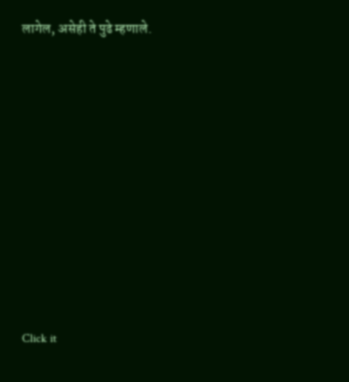लागेल, असेही ते पुढे म्हणाले.












Click it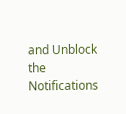and Unblock the Notifications